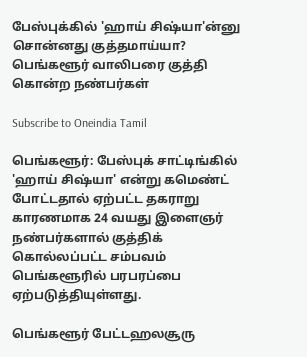பேஸ்புக்கில் 'ஹாய் சிஷ்யா'ன்னு சொன்னது குத்தமாய்யா? பெங்களூர் வாலிபரை குத்தி கொன்ற நண்பர்கள்

Subscribe to Oneindia Tamil

பெங்களூர்: பேஸ்புக் சாட்டிங்கில் 'ஹாய் சிஷ்யா' என்று கமெண்ட் போட்டதால் ஏற்பட்ட தகராறு காரணமாக 24 வயது இளைஞர் நண்பர்களால் குத்திக் கொல்லப்பட்ட சம்பவம் பெங்களூரில் பரபரப்பை ஏற்படுத்தியுள்ளது.

பெங்களூர் பேட்டஹலசூரு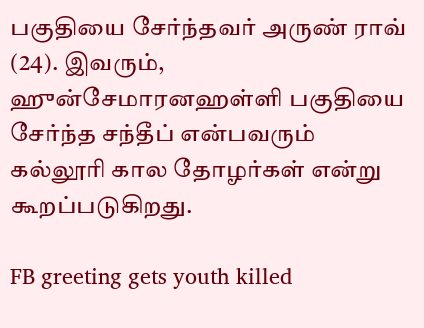பகுதியை சேர்ந்தவர் அருண் ராவ் (24). இவரும், ஹுன்சேமாரனஹள்ளி பகுதியை சேர்ந்த சந்தீப் என்பவரும் கல்லூரி கால தோழர்கள் என்று கூறப்படுகிறது.

FB greeting gets youth killed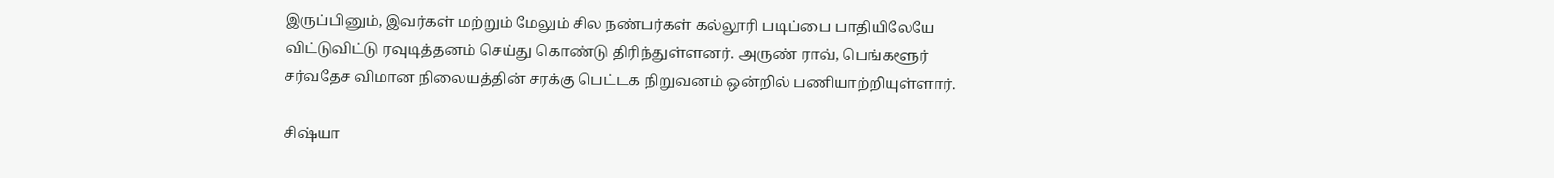இருப்பினும், இவர்கள் மற்றும் மேலும் சில நண்பர்கள் கல்லூரி படிப்பை பாதியிலேயே விட்டுவிட்டு ரவுடித்தனம் செய்து கொண்டு திரிந்துள்ளனர். அருண் ராவ், பெங்களூர் சர்வதேச விமான நிலையத்தின் சரக்கு பெட்டக நிறுவனம் ஒன்றில் பணியாற்றியுள்ளார்.

சிஷ்யா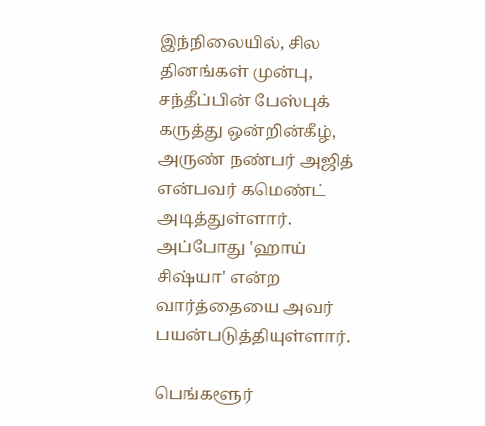இந்நிலையில், சில தினங்கள் முன்பு, சந்தீப்பின் பேஸ்புக் கருத்து ஒன்றின்கீழ், அருண் நண்பர் அஜித் என்பவர் கமெண்ட் அடித்துள்ளார். அப்போது 'ஹாய் சிஷ்யா' என்ற வார்த்தையை அவர் பயன்படுத்தியுள்ளார்.

பெங்களூர்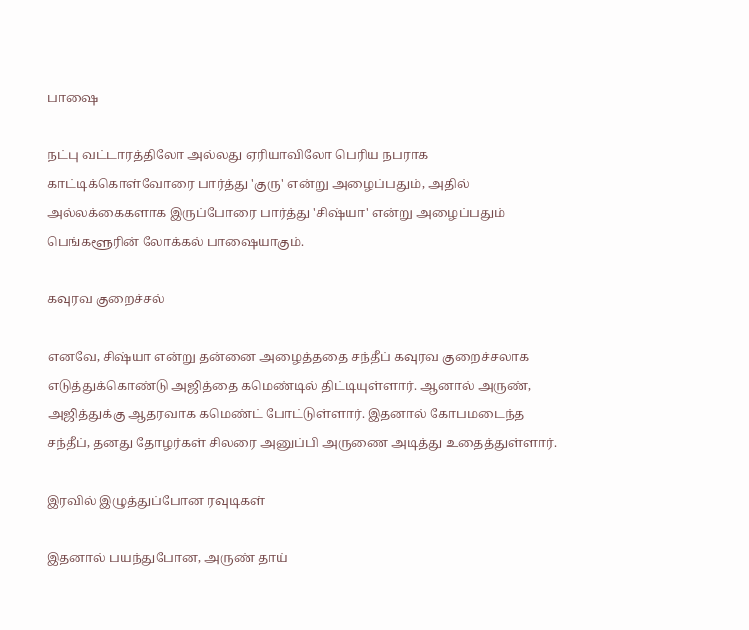பாஷை

நட்பு வட்டாரத்திலோ அல்லது ஏரியாவிலோ பெரிய நபராக காட்டிக்கொள்வோரை பார்த்து 'குரு' என்று அழைப்பதும், அதில் அல்லக்கைகளாக இருப்போரை பார்த்து 'சிஷ்யா' என்று அழைப்பதும் பெங்களூரின் லோக்கல் பாஷையாகும்.

கவுரவ குறைச்சல்

எனவே, சிஷ்யா என்று தன்னை அழைத்ததை சந்தீப் கவுரவ குறைச்சலாக எடுத்துக்கொண்டு அஜித்தை கமெண்டில் திட்டியுள்ளார். ஆனால் அருண், அஜித்துக்கு ஆதரவாக கமெண்ட் போட்டுள்ளார். இதனால் கோபமடைந்த சந்தீப், தனது தோழர்கள் சிலரை அனுப்பி அருணை அடித்து உதைத்துள்ளார்.

இரவில் இழுத்துப்போன ரவுடிகள்

இதனால் பயந்துபோன, அருண் தாய்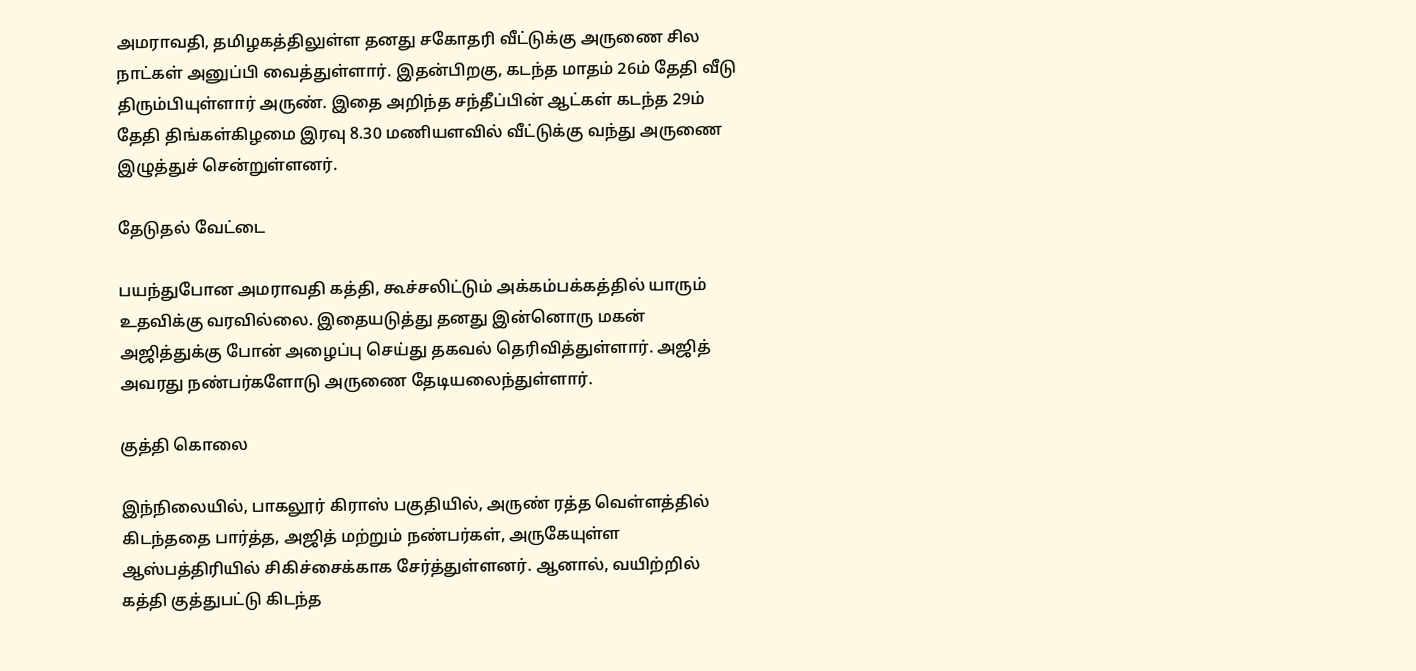அமராவதி, தமிழகத்திலுள்ள தனது சகோதரி வீட்டுக்கு அருணை சில நாட்கள் அனுப்பி வைத்துள்ளார். இதன்பிறகு, கடந்த மாதம் 26ம் தேதி வீடு திரும்பியுள்ளார் அருண். இதை அறிந்த சந்தீப்பின் ஆட்கள் கடந்த 29ம் தேதி திங்கள்கிழமை இரவு 8.30 மணியளவில் வீட்டுக்கு வந்து அருணை இழுத்துச் சென்றுள்ளனர்.

தேடுதல் வேட்டை

பயந்துபோன அமராவதி கத்தி, கூச்சலிட்டும் அக்கம்பக்கத்தில் யாரும் உதவிக்கு வரவில்லை. இதையடுத்து தனது இன்னொரு மகன் அஜித்துக்கு போன் அழைப்பு செய்து தகவல் தெரிவித்துள்ளார். அஜித் அவரது நண்பர்களோடு அருணை தேடியலைந்துள்ளார்.

குத்தி கொலை

இந்நிலையில், பாகலூர் கிராஸ் பகுதியில், அருண் ரத்த வெள்ளத்தில் கிடந்ததை பார்த்த, அஜித் மற்றும் நண்பர்கள், அருகேயுள்ள ஆஸ்பத்திரியில் சிகிச்சைக்காக சேர்த்துள்ளனர். ஆனால், வயிற்றில் கத்தி குத்துபட்டு கிடந்த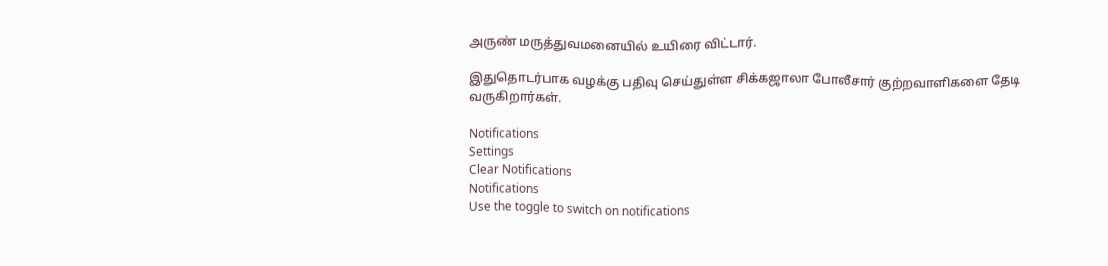அருண் மருத்துவமனையில் உயிரை விட்டார்.

இதுதொடர்பாக வழக்கு பதிவு செய்துள்ள சிக்கஜாலா போலீசார் குற்றவாளிகளை தேடி வருகிறார்கள்.

Notifications
Settings
Clear Notifications
Notifications
Use the toggle to switch on notifications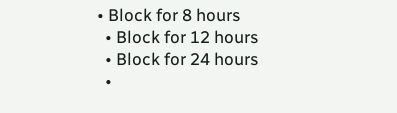• Block for 8 hours
  • Block for 12 hours
  • Block for 24 hours
  •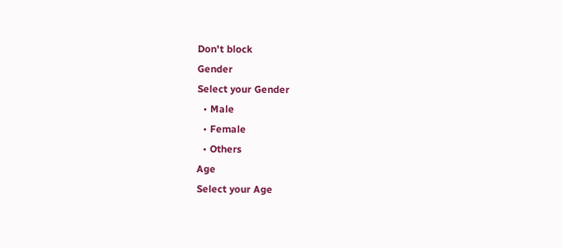Don't block
Gender
Select your Gender
  • Male
  • Female
  • Others
Age
Select your Age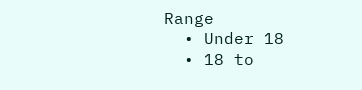Range
  • Under 18
  • 18 to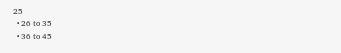25
  • 26 to 35
  • 36 to 45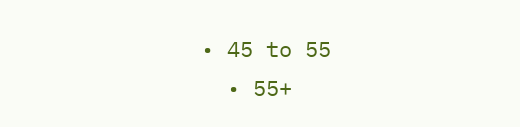• 45 to 55
  • 55+